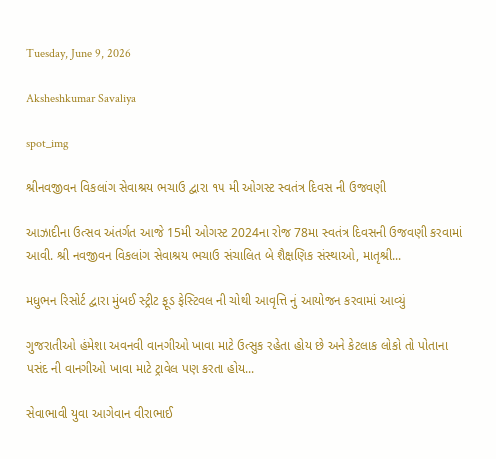Tuesday, June 9, 2026

Aksheshkumar Savaliya

spot_img

શ્રીનવજીવન વિકલાંગ સેવાશ્રય ભચાઉ દ્વારા ૧૫ મી ઓગસ્ટ સ્વતંત્ર દિવસ ની ઉજવણી

આઝાદીના ઉત્સવ અંતર્ગત આજે 15મી ઓગસ્ટ 2024ના રોજ 78મા સ્વતંત્ર દિવસની ઉજવણી કરવામાં આવી. શ્રી નવજીવન વિકલાંગ સેવાશ્રય ભચાઉ સંચાલિત બે શૈક્ષણિક સંસ્થાઓ, માતૃશ્રી...

મધુભન રિસોર્ટ દ્વારા મુંબઈ સ્ટ્રીટ ફૂડ ફેસ્ટિવલ ની ચોથી આવૃત્તિ નું આયોજન કરવામાં આવ્યું

ગુજરાતીઓ હંમેશા અવનવી વાનગીઓ ખાવા માટે ઉત્સુક રહેતા હોય છે અને કેટલાક લોકો તો પોતાના પસંદ ની વાનગીઓ ખાવા માટે ટ્રાવેલ પણ કરતા હોય...

સેવાભાવી યુવા આગેવાન વીરાભાઈ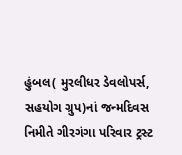હુંબલ( મુરલીધર ડેવલોપર્સ, સહયોગ ગ્રુપ)નાં જન્મદિવસ નિમીતે ગીરગંગા પરિવાર ટ્રસ્ટ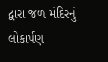દ્વારા જળ મંદિરનું લોકાર્પણ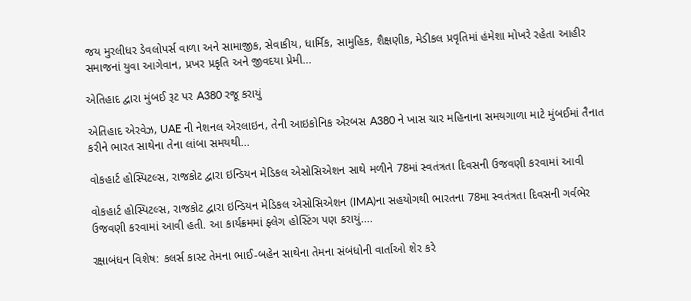જય મુરલીધર ડેવલોપર્સ વાળા અને સામાજીક, સેવાકીય, ધાર્મિક, સામુહિક, શૈક્ષણીક, મેડીકલ પ્રવૃતિમાં હંમેશા મોખરે રહેતા આહીર સમાજનાં યુવા આગેવાન, પ્રખર પ્રકૃતિ અને જીવદયા પ્રેમી...

એતિહાદ દ્વારા મુંબઈ રૂટ પર A380 રજૂ કરાયું

એતિહાદ એરવેઝ, UAE ની નેશનલ એરલાઇન, તેની આઇકોનિક એરબસ A380 ને ખાસ ચાર મહિનાના સમયગાળા માટે મુંબઈમાં તૈનાત કરીને ભારત સાથેના તેના લાંબા સમયથી...

વોકહાર્ટ હોસ્પિટલ્સ, રાજકોટ દ્વારા ઇન્ડિયન મેડિકલ એસોસિએશન સાથે મળીને 78માં સ્વતંત્રતા દિવસની ઉજવણી કરવામાં આવી

વોકહાર્ટ હોસ્પિટલ્સ, રાજકોટ દ્વારા ઇન્ડિયન મેડિકલ એસોસિએશન (IMA)ના સહયોગથી ભારતના 78મા સ્વતંત્રતા દિવસની ગર્વભેર ઉજવણી કરવામાં આવી હતી. આ કાર્યક્રમમાં ફ્લેગ હોસ્ટિંગ પણ કરાયું....

રક્ષાબંધન વિશેષ: કલર્સ કાસ્ટ તેમના ભાઈ-બહેન સાથેના તેમના સંબંધોની વાર્તાઓ શેર કરે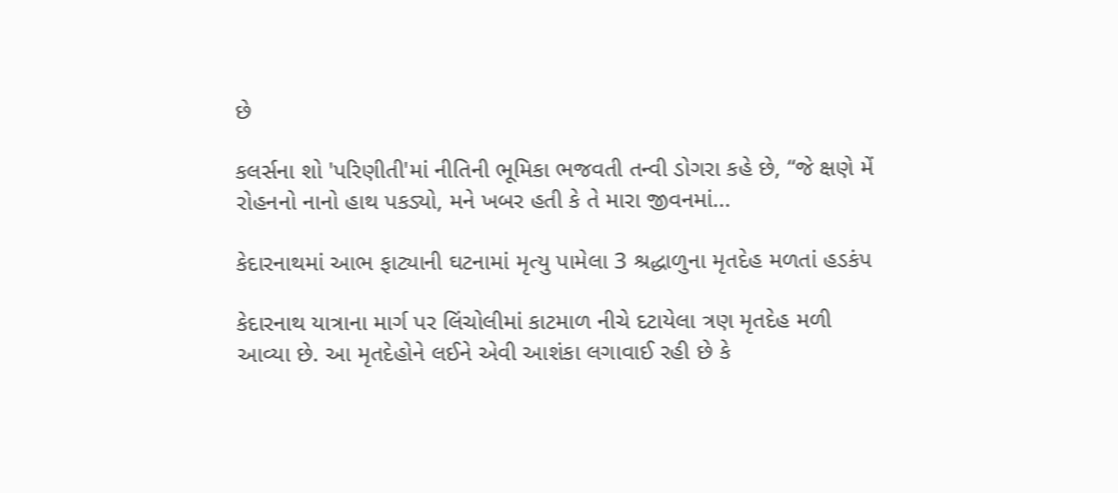છે

કલર્સના શો 'પરિણીતી'માં નીતિની ભૂમિકા ભજવતી તન્વી ડોગરા કહે છે, “જે ક્ષણે મેં રોહનનો નાનો હાથ પકડ્યો, મને ખબર હતી કે તે મારા જીવનમાં...

કેદારનાથમાં આભ ફાટ્યાની ઘટનામાં મૃત્યુ પામેલા 3 શ્રદ્ધાળુના મૃતદેહ મળતાં હડકંપ

કેદારનાથ યાત્રાના માર્ગ પર લિંચોલીમાં કાટમાળ નીચે દટાયેલા ત્રણ મૃતદેહ મળી આવ્યા છે. આ મૃતદેહોને લઈને એવી આશંકા લગાવાઈ રહી છે કે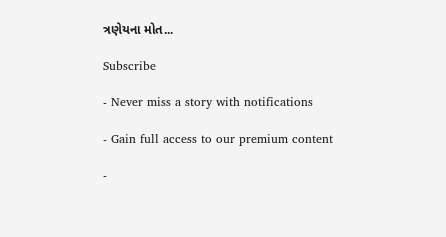ત્રણેયના મોત...

Subscribe

- Never miss a story with notifications

- Gain full access to our premium content

-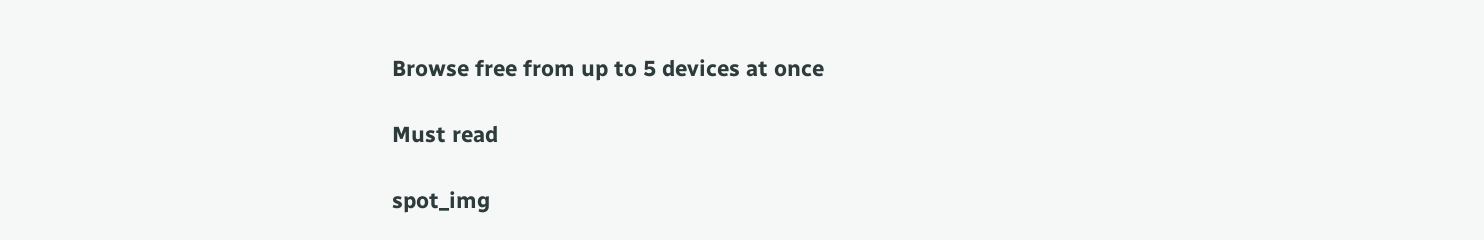Browse free from up to 5 devices at once

Must read

spot_img